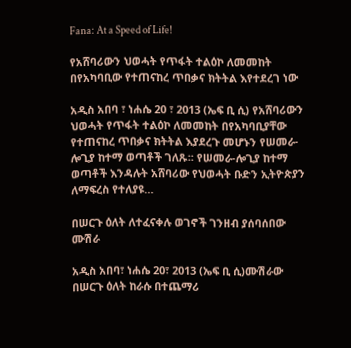Fana: At a Speed of Life!

የአሸባሪውን ህወሓት የጥፋት ተልዕኮ ለመመከት በየአካባቢው የተጠናከረ ጥበቃና ክትትል እየተደረገ ነው

አዲስ አበባ ፣ ነሐሴ 20 ፣ 2013 (ኤፍ ቢ ሲ) የአሸባሪውን ህወሓት የጥፋት ተልዕኮ ለመመከት በየአካባቢያቸው የተጠናከረ ጥበቃና ክትትል እያደረጉ መሆኑን የሠመራ-ሎጊያ ከተማ ወጣቶች ገለጹ፡፡ የሠመራ-ሎጊያ ከተማ ወጣቶች እንዳሉት አሸባሪው የህወሓት ቡድን ኢትዮጵያን ለማፍረስ የተለያዩ…

በሠርጉ ዕለት ለተፈናቀሉ ወገኖች ገንዘብ ያሰባሰበው ሙሽራ

አዲስ አበባ፣ ነሐሴ 20፣ 2013 (ኤፍ ቢ ሲ)ሙሽራው በሠርጉ ዕለት ከራሱ በተጨማሪ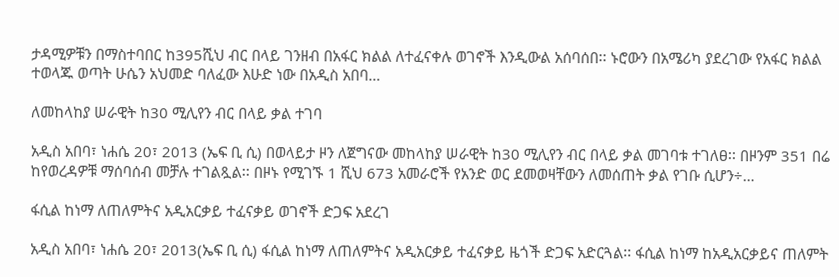ታዳሚዎቹን በማስተባበር ከ395ሺህ ብር በላይ ገንዘብ በአፋር ክልል ለተፈናቀሉ ወገኖች እንዲውል አሰባሰበ፡፡ ኑሮውን በአሜሪካ ያደረገው የአፋር ክልል ተወላጁ ወጣት ሁሴን አህመድ ባለፈው እሁድ ነው በአዲስ አበባ…

ለመከላከያ ሠራዊት ከ30 ሚሊየን ብር በላይ ቃል ተገባ

አዲስ አበባ፣ ነሐሴ 20፣ 2013 (ኤፍ ቢ ሲ) በወላይታ ዞን ለጀግናው መከላከያ ሠራዊት ከ30 ሚሊየን ብር በላይ ቃል መገባቱ ተገለፀ፡፡ በዞንም 351 በሬ ከየወረዳዎቹ ማሰባሰብ መቻሉ ተገልጿል፡፡ በዞኑ የሚገኙ 1 ሺህ 673 አመራሮች የአንድ ወር ደመወዛቸውን ለመሰጠት ቃል የገቡ ሲሆን÷…

ፋሲል ከነማ ለጠለምትና አዲአርቃይ ተፈናቃይ ወገኖች ድጋፍ አደረገ

አዲስ አበባ፣ ነሐሴ 20፣ 2013(ኤፍ ቢ ሲ) ፋሲል ከነማ ለጠለምትና አዲአርቃይ ተፈናቃይ ዜጎች ድጋፍ አድርጓል፡፡ ፋሲል ከነማ ከአዲአርቃይና ጠለምት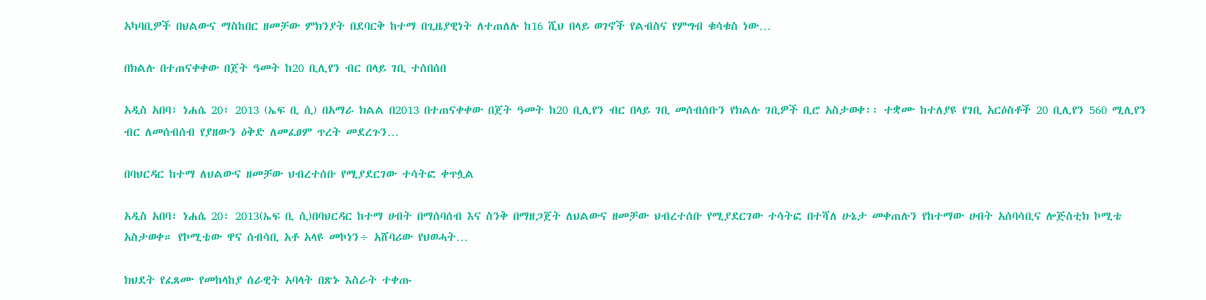አካባቢዎች በህልውና ማስከበር ዘመቻው ምክንያት በደባርቅ ከተማ በጊዜያዊነት ለተጠለሉ ከ16 ሺህ በላይ ወገኖች የልብስና የምግብ ቁሳቁስ ነው…

በክልሉ በተጠናቀቀው በጀት ዓመት ከ20 ቢሊየን ብር በላይ ገቢ ተሰበሰበ

አዲስ አበባ፣ ነሐሴ 20፣ 2013 (ኤፍ ቢ ሲ) በአማራ ክልል በ2013 በተጠናቀቀው በጀት ዓመት ከ20 ቢሊየን ብር በላይ ገቢ መሰብሰቡን የክልሉ ገቢዎች ቢሮ አስታወቀ፡፡ ተቋሙ ከተለያዩ የገቢ አርዕስቶች 20 ቢሊየን 560 ሚሊየን ብር ለመሰብሰብ የያዘውን ዕቅድ ለመፈፀም ጥረት መደረጉን…

በባህርዳር ከተማ ለህልውና ዘመቻው ህብረተሰቡ የሚያደርገው ተሳትፎ ቀጥሏል

አዲስ አበባ፣ ነሐሴ 20፣ 2013(ኤፍ ቢ ሲ)በባህርዳር ከተማ ሀብት በማሰባሰብ እና ስንቅ በማዘጋጀት ለህልውና ዘመቻው ህብረተሰቡ የሚያደርገው ተሳትፎ በተሻለ ሁኔታ መቀጠሉን የከተማው ሀብት አሰባሳቢና ሎጅስቲክ ኮሚቴ አስታወቀ። የኮሚቴው ዋና ሰብሳቢ አቶ አላዩ መኮነን÷ አሸባሪው የህወሓት…

ክህደት የፈጸሙ የመከላከያ ሰራዊት አባላት በጽኑ እስራት ተቀጡ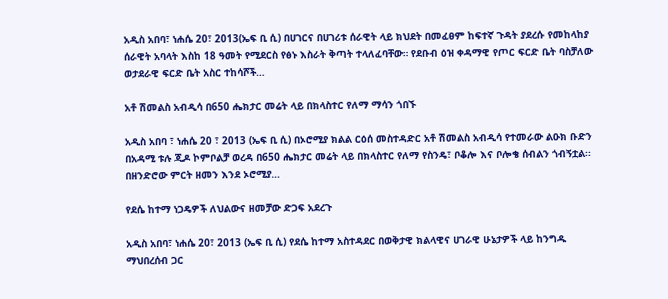አዲስ አበባ፣ ነሐሴ 20፣ 2013(ኤፍ ቢ ሲ) በሀገርና በሀገሪቱ ሰራዊት ላይ ክህደት በመፈፀም ከፍተኛ ጉዳት ያደረሱ የመከላከያ ሰራዊት አባላት እስከ 18 ዓመት የሚደርስ የፅኑ እስራት ቅጣት ተላለፈባቸው። የደቡብ ዕዝ ቀዳማዊ የጦር ፍርድ ቤት ባስቻለው ወታደራዊ ፍርድ ቤት አስር ተከሳሾች…

አቶ ሽመልስ አብዲሳ በ650 ሔክታር መሬት ላይ በክላስተር የለማ ማሳን ጎበኙ

አዲስ አበባ ፣ ነሐሴ 20 ፣ 2013 (ኤፍ ቢ ሲ) በኦሮሚያ ክልል ርዕሰ መስተዳድር አቶ ሽመልስ አብዲሳ የተመራው ልዑክ ቡድን በአዳሚ ቱሉ ጂዶ ኮምቦልቻ ወረዳ በ650 ሔክታር መሬት ላይ በክላስተር የለማ የስንዴ፣ ቦቆሎ እና ቦሎቄ ሰብልን ጎብኝቷል፡፡ በዘንድሮው ምርት ዘመን እንደ ኦሮሚያ…

የደሴ ከተማ ነጋዴዎች ለህልውና ዘመቻው ድጋፍ አደረጉ

አዲስ አበባ፣ ነሐሴ 20፣ 2013 (ኤፍ ቢ ሲ) የደሴ ከተማ አስተዳደር በወቅታዊ ክልላዊና ሀገራዊ ሁኔታዎች ላይ ከንግዱ ማህበረሰብ ጋር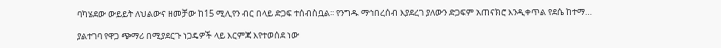ባካሄደው ውይይት ለህልውና ዘመቻው ከ15 ሚሊየን ብር በላይ ድጋፍ ተሰብስቧል፡፡ የንግዱ ማኅበረሰብ እያደረገ ያለውን ድጋፍም አጠናክሮ እንዲቀጥል የደሴ ከተማ…

ያልተገባ የዋጋ ጭማሪ በሚያደርጉ ነጋዴዎች ላይ እርምጃ እየተወሰደ ነው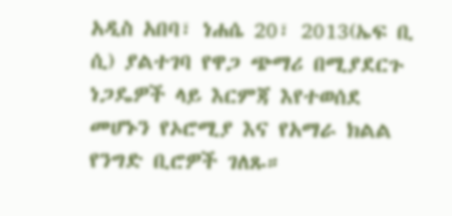አዲስ አበባ፣ ነሐሴ 20፣ 2013(ኤፍ ቢ ሲ) ያልተገባ የዋጋ ጭማሪ በሚያደርጉ ነጋዴዎች ላይ እርምጃ እየተወሰደ መሆኑን የኦሮሚያ እና የአማራ ክልል የንግድ ቢሮዎች ገለጹ።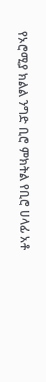የኦሮሚያ ክልል ንግድ ቢሮ ምክትል የቢሮ ሀላፊ አቶ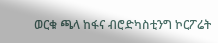ወርቁ ጫላ ከፋና ብሮድካስቲንግ ኮርፖሬት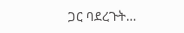ጋር ባደረጉት…